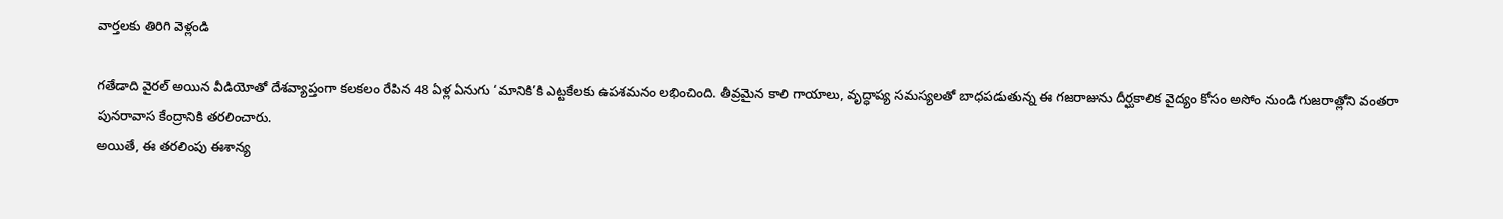వార్తలకు తిరిగి వెళ్లండి

గతేడాది వైరల్ అయిన వీడియోతో దేశవ్యాప్తంగా కలకలం రేపిన 48 ఏళ్ల ఏనుగు ‘మానికి’కి ఎట్టకేలకు ఉపశమనం లభించింది. తీవ్రమైన కాలి గాయాలు, వృద్ధాప్య సమస్యలతో బాధపడుతున్న ఈ గజరాజును దీర్ఘకాలిక వైద్యం కోసం అసోం నుండి గుజరాత్లోని వంతరా పునరావాస కేంద్రానికి తరలించారు.
అయితే, ఈ తరలింపు ఈశాన్య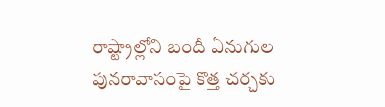రాష్ట్రాల్లోని బందీ ఏనుగుల పునరావాసంపై కొత్త చర్చకు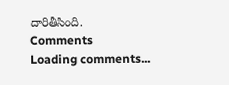దారితీసింది.
Comments
Loading comments...